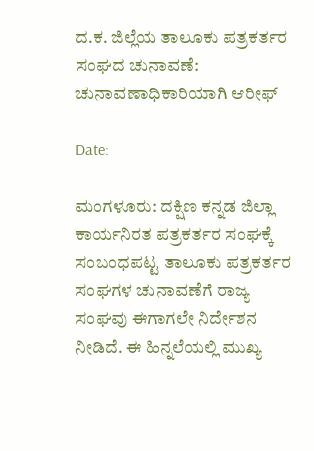ದ.ಕ. ಜಿಲ್ಲೆಯ ತಾಲೂಕು ಪತ್ರಕರ್ತರ ಸಂಘದ ಚುನಾವಣೆ: ಚುನಾವಣಾಧಿಕಾರಿಯಾಗಿ ಆರೀಫ್

Date:

ಮಂಗಳೂರು: ದಕ್ಷಿಣ ಕನ್ನಡ ಜಿಲ್ಲಾ ಕಾರ್ಯನಿರತ ಪತ್ರಕರ್ತರ ಸಂಘಕ್ಕೆ ಸಂಬಂಧಪಟ್ಟ ತಾಲೂಕು ಪತ್ರಕರ್ತರ ಸಂಘಗಳ ಚುನಾವಣೆಗೆ ರಾಜ್ಯ ಸಂಘವು ಈಗಾಗಲೇ ನಿರ್ದೇಶನ ನೀಡಿದೆ. ಈ ಹಿನ್ನಲೆಯಲ್ಲಿ ಮುಖ್ಯ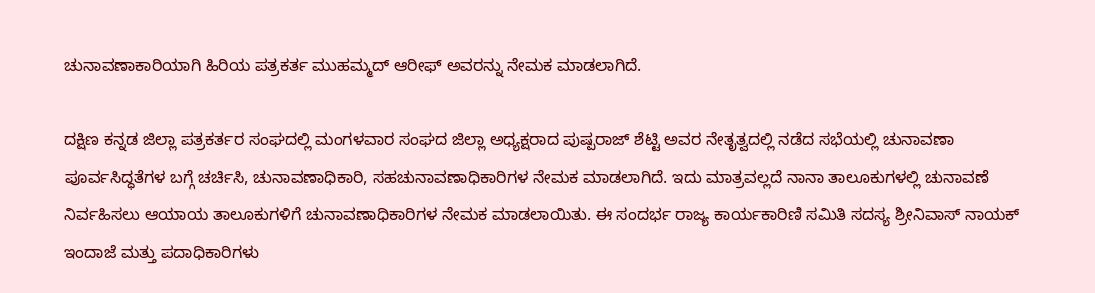ಚುನಾವಣಾಕಾರಿಯಾಗಿ ಹಿರಿಯ ಪತ್ರಕರ್ತ ಮುಹಮ್ಮದ್ ಆರೀಫ್ ಅವರನ್ನು ನೇಮಕ ಮಾಡಲಾಗಿದೆ.

ದಕ್ಷಿಣ ಕನ್ನಡ ಜಿಲ್ಲಾ ಪತ್ರಕರ್ತರ ಸಂಘದಲ್ಲಿ ಮಂಗಳವಾರ ಸಂಘದ ಜಿಲ್ಲಾ ಅಧ್ಯಕ್ಷರಾದ ಪುಷ್ಪರಾಜ್ ಶೆಟ್ಟಿ ಅವರ ನೇತೃತ್ವದಲ್ಲಿ ನಡೆದ ಸಭೆಯಲ್ಲಿ ಚುನಾವಣಾ ಪೂರ್ವಸಿದ್ಧತೆಗಳ ಬಗ್ಗೆ ಚರ್ಚಿಸಿ, ಚುನಾವಣಾಧಿಕಾರಿ, ಸಹಚುನಾವಣಾಧಿಕಾರಿಗಳ ನೇಮಕ ಮಾಡಲಾಗಿದೆ. ಇದು ಮಾತ್ರವಲ್ಲದೆ ನಾನಾ ತಾಲೂಕುಗಳಲ್ಲಿ ಚುನಾವಣೆ ನಿರ್ವಹಿಸಲು ಆಯಾಯ ತಾಲೂಕುಗಳಿಗೆ ಚುನಾವಣಾಧಿಕಾರಿಗಳ ನೇಮಕ ಮಾಡಲಾಯಿತು. ಈ ಸಂದರ್ಭ ರಾಜ್ಯ ಕಾರ್ಯಕಾರಿಣಿ ಸಮಿತಿ ಸದಸ್ಯ ಶ್ರೀನಿವಾಸ್ ನಾಯಕ್ ಇಂದಾಜೆ ಮತ್ತು ಪದಾಧಿಕಾರಿಗಳು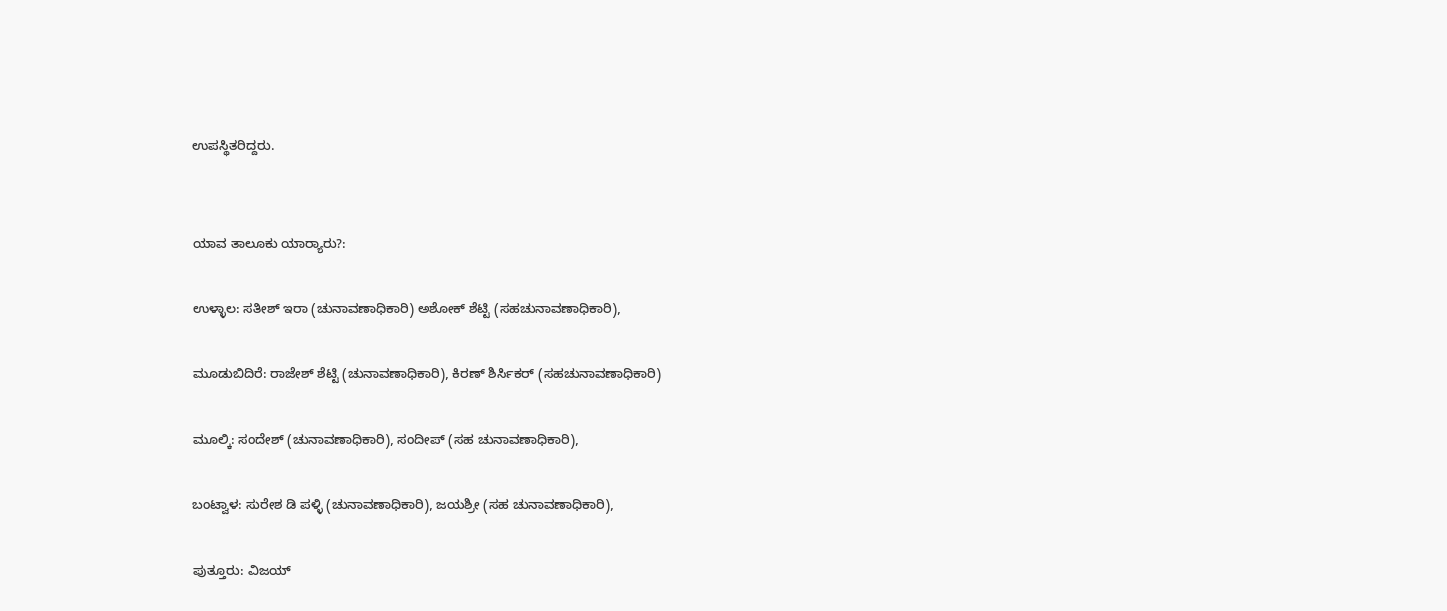ಉಪಸ್ಥಿತರಿದ್ದರು.


ಯಾವ ತಾಲೂಕು ಯಾರ್‍ಯಾರು?:

ಉಳ್ಳಾಲ: ಸತೀಶ್ ಇರಾ (ಚುನಾವಣಾಧಿಕಾರಿ) ಅಶೋಕ್ ಶೆಟ್ಟಿ (ಸಹಚುನಾವಣಾಧಿಕಾರಿ),

ಮೂಡುಬಿದಿರೆ: ರಾಜೇಶ್ ಶೆಟ್ಟಿ (ಚುನಾವಣಾಧಿಕಾರಿ), ಕಿರಣ್ ಶಿರ್ಸಿಕರ್ (ಸಹಚುನಾವಣಾಧಿಕಾರಿ)

ಮೂಲ್ಕಿ: ಸಂದೇಶ್ (ಚುನಾವಣಾಧಿಕಾರಿ), ಸಂದೀಪ್ (ಸಹ ಚುನಾವಣಾಧಿಕಾರಿ),

ಬಂಟ್ವಾಳ: ಸುರೇಶ ಡಿ ಪಳ್ಳಿ (ಚುನಾವಣಾಧಿಕಾರಿ), ಜಯಶ್ರೀ (ಸಹ ಚುನಾವಣಾಧಿಕಾರಿ),

ಪುತ್ತೂರು: ವಿಜಯ್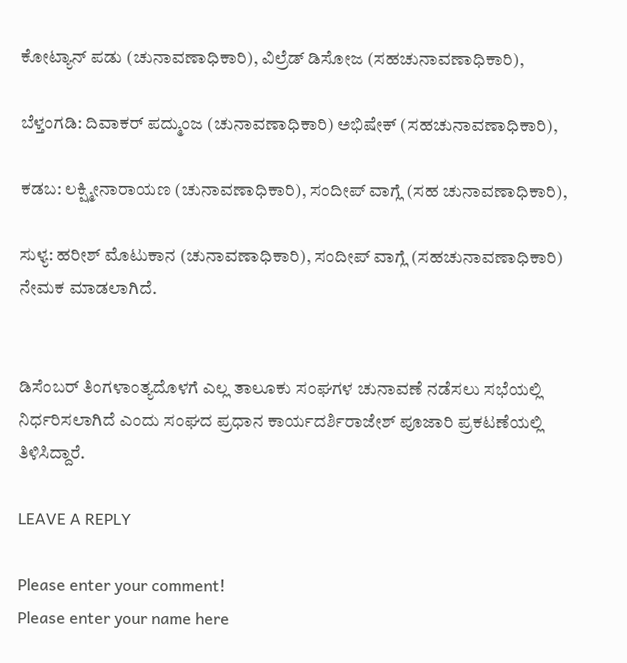ಕೋಟ್ಯಾನ್ ಪಡು (ಚುನಾವಣಾಧಿಕಾರಿ), ವಿಲ್ರೆಡ್ ಡಿಸೋಜ (ಸಹಚುನಾವಣಾಧಿಕಾರಿ),

ಬೆಳ್ತಂಗಡಿ: ದಿವಾಕರ್ ಪದ್ಮುಂಜ (ಚುನಾವಣಾಧಿಕಾರಿ) ಅಭಿಷೇಕ್ (ಸಹಚುನಾವಣಾಧಿಕಾರಿ),

ಕಡಬ: ಲಕ್ಷ್ಮೀನಾರಾಯಣ (ಚುನಾವಣಾಧಿಕಾರಿ), ಸಂದೀಪ್ ವಾಗ್ಲೆ (ಸಹ ಚುನಾವಣಾಧಿಕಾರಿ),

ಸುಳ್ಯ: ಹರೀಶ್ ಮೊಟುಕಾನ (ಚುನಾವಣಾಧಿಕಾರಿ), ಸಂದೀಪ್ ವಾಗ್ಲೆ (ಸಹಚುನಾವಣಾಧಿಕಾರಿ) ನೇಮಕ ಮಾಡಲಾಗಿದೆ.


ಡಿಸೆಂಬರ್ ತಿಂಗಳಾಂತ್ಯದೊಳಗೆ ಎಲ್ಲ ತಾಲೂಕು ಸಂಘಗಳ ಚುನಾವಣೆ ನಡೆಸಲು ಸಭೆಯಲ್ಲಿ ನಿರ್ಧರಿಸಲಾಗಿದೆ ಎಂದು ಸಂಘದ ಪ್ರಧಾನ ಕಾರ್ಯದರ್ಶಿರಾಜೇಶ್ ಪೂಜಾರಿ ಪ್ರಕಟಣೆಯಲ್ಲಿ ತಿಳಿಸಿದ್ದಾರೆ.

LEAVE A REPLY

Please enter your comment!
Please enter your name here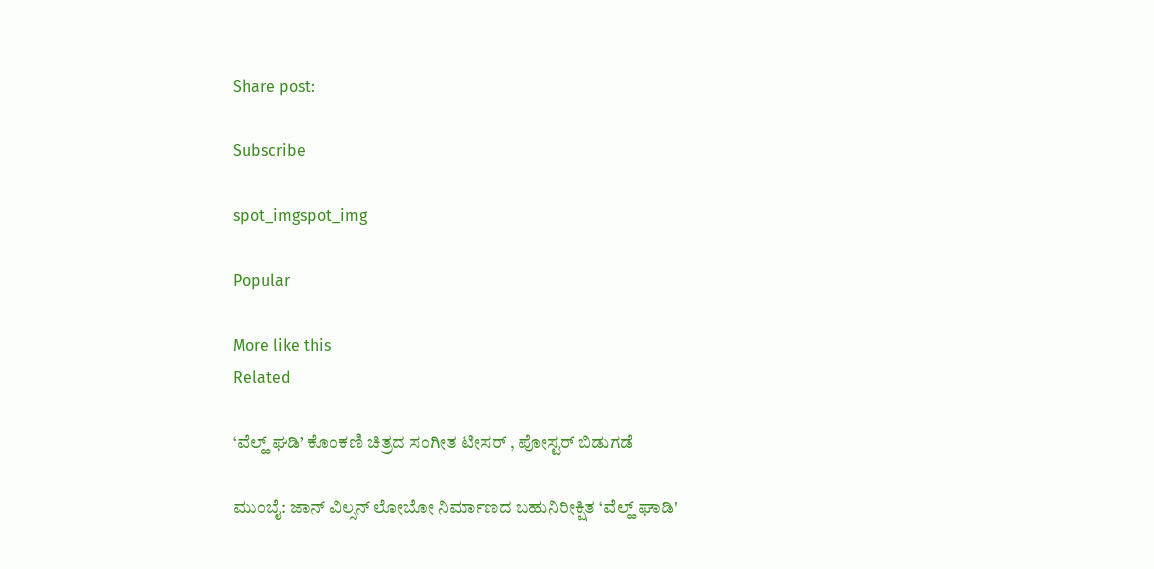Share post:

Subscribe

spot_imgspot_img

Popular

More like this
Related

‘ವೆಲ್ಹ್ ಘಡಿ’ ಕೊಂಕಣಿ ಚಿತ್ರದ ಸಂಗೀತ ಟೀಸರ್ , ಪೋಸ್ಟರ್ ಬಿಡುಗಡೆ

ಮುಂಬೈ: ಜಾನ್ ವಿಲ್ಸನ್ ಲೋಬೋ ನಿರ್ಮಾಣದ ಬಹುನಿರೀಕ್ಷಿತ ‘ವೆಲ್ಹ್ ಘಾಡಿ'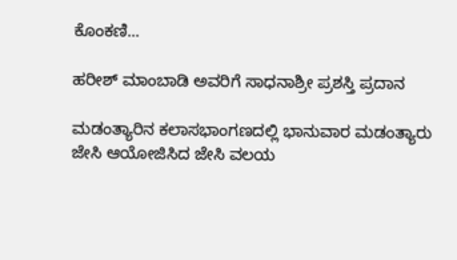ಕೊಂಕಣಿ...

ಹರೀಶ್ ಮಾಂಬಾಡಿ ಅವರಿಗೆ ಸಾಧನಾಶ್ರೀ ಪ್ರಶಸ್ತಿ ಪ್ರದಾನ

ಮಡಂತ್ಯಾರಿನ ಕಲಾಸಭಾಂಗಣದಲ್ಲಿ ಭಾನುವಾರ ಮಡಂತ್ಯಾರು ಜೇಸಿ ಆಯೋಜಿಸಿದ ಜೇಸಿ ವಲಯ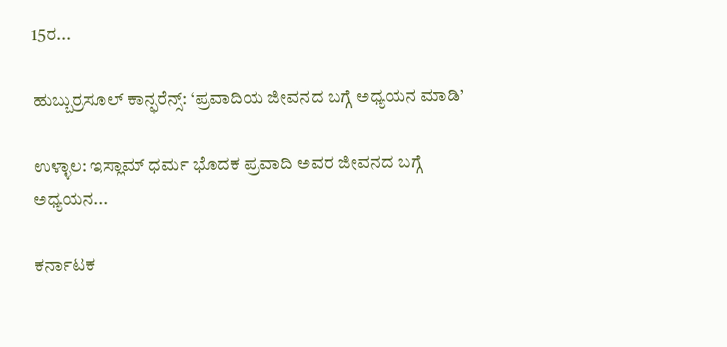15ರ...

ಹುಬ್ಬುರ್ರಸೂಲ್ ಕಾನ್ಫರೆನ್ಸ್: ‘ಪ್ರವಾದಿಯ ಜೀವನದ ಬಗ್ಗೆ ಅಧ್ಯಯನ ಮಾಡಿ’

ಉಳ್ಳಾಲ: ಇಸ್ಲಾಮ್ ಧರ್ಮ ಭೊದಕ ಪ್ರವಾದಿ ಅವರ ಜೀವನದ ಬಗ್ಗೆ ಅಧ್ಯಯನ...

ಕರ್ನಾಟಕ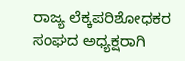ರಾಜ್ಯ ಲೆಕ್ಕಪರಿಶೋಧಕರ ಸಂಘದ ಅಧ್ಯಕ್ಷರಾಗಿ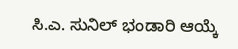ಸಿ.ಎ. ಸುನಿಲ್ ಭಂಡಾರಿ ಆಯ್ಕೆ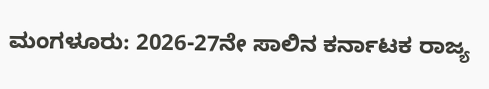ಮಂಗಳೂರು: 2026-27ನೇ ಸಾಲಿನ ಕರ್ನಾಟಕ ರಾಜ್ಯ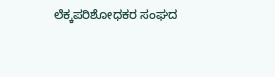ಲೆಕ್ಕಪರಿಶೋಧಕರ ಸಂಘದ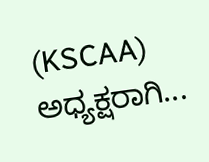(KSCAA) ಅಧ್ಯಕ್ಷರಾಗಿ...